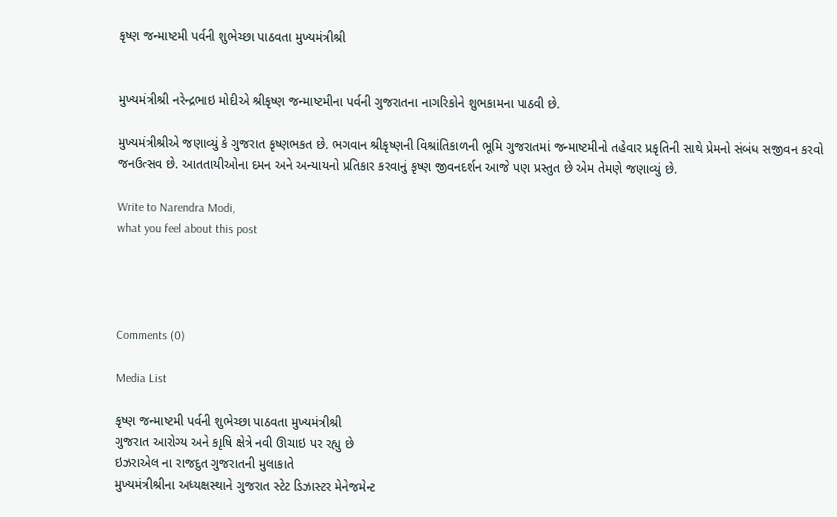કૃષ્ણ જન્માષ્ટમી પર્વની શુભેચ્છા પાઠવતા મુખ્યમંત્રીશ્રી


મુખ્યમંત્રીશ્રી નરેન્દ્રભાઇ મોદીએ શ્રીકૃષ્ણ જન્માષ્ટમીના પર્વની ગુજરાતના નાગરિકોને શુભકામના પાઠવી છે.

મુખ્યમંત્રીશ્રીએ જણાવ્યું કે ગુજરાત કૃષ્ણભકત છે. ભગવાન શ્રીકૃષ્ણની વિશ્રાંતિકાળની ભૂમિ ગુજરાતમાં જન્માષ્ટમીનો તહેવાર પ્રકૃતિની સાથે પ્રેમનો સંબંધ સજીવન કરવો જનઉત્સવ છે. આતતાયીઓના દમન અને અન્યાયનો પ્રતિકાર કરવાનું કૃષ્ણ જીવનદર્શન આજે પણ પ્રસ્તુત છે એમ તેમણે જણાવ્યું છે.

Write to Narendra Modi,
what you feel about this post




Comments (0)

Media List

કૃષ્ણ જન્માષ્ટમી પર્વની શુભેચ્છા પાઠવતા મુખ્યમંત્રીશ્રી
ગુજરાત આરોગ્ય અને કાૃષિ ક્ષેત્રે નવી ઊચાઇ પર રહ્યુ છે
ઇઝરાએલ ના રાજદુત ગુજરાતની મુલાકાતે
મુખ્યમંત્રીશ્રીના અધ્યક્ષસ્થાને ગુજરાત સ્ટેટ ડિઝાસ્ટર મેનેજમેન્ટ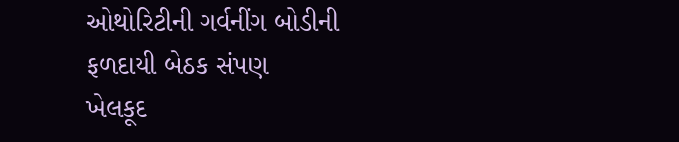ઓથોરિટીની ગર્વનીંગ બોડીની ફળદાયી બેઠક સંપણ
ખેલકૂદ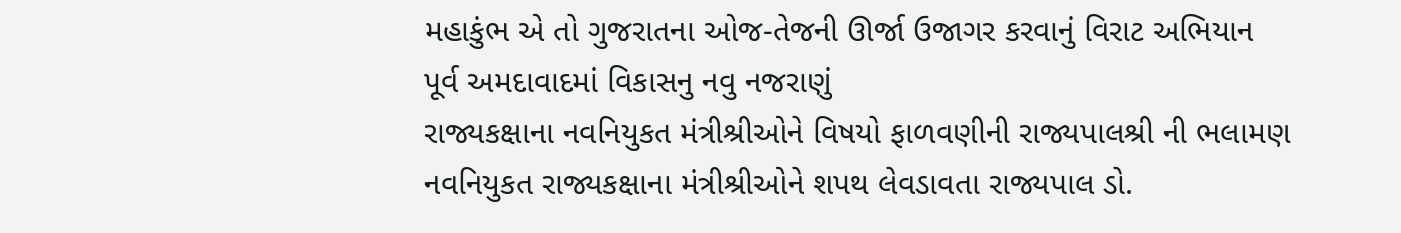મહાકુંભ એ તો ગુજરાતના ઓજ-તેજની ઊર્જા ઉજાગર કરવાનું વિરાટ અભિયાન
પૂર્વ અમદાવાદમાં વિકાસનુ નવુ નજરાણું
રાજ્યકક્ષાના નવનિયુકત મંત્રીશ્રીઓને વિષયો ફાળવણીની રાજ્યપાલશ્રી ની ભલામણ
નવનિયુકત રાજ્યકક્ષાના મંત્રીશ્રીઓને શપથ લેવડાવતા રાજ્યપાલ ડો.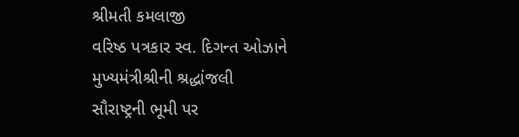શ્રીમતી કમલાજી
વરિષ્ઠ પત્રકાર સ્વ. દિગન્ત ઓઝાને મુખ્યમંત્રીશ્રીની શ્રદ્ધાંજલી
સૌરાષ્ટ્રની ભૂમી પર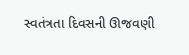સ્વતંત્રતા દિવસની ઊજવણી